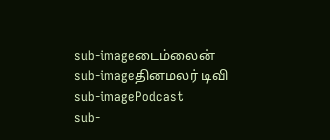sub-imageடைம்லைன்
sub-imageதினமலர் டிவி
sub-imagePodcast
sub-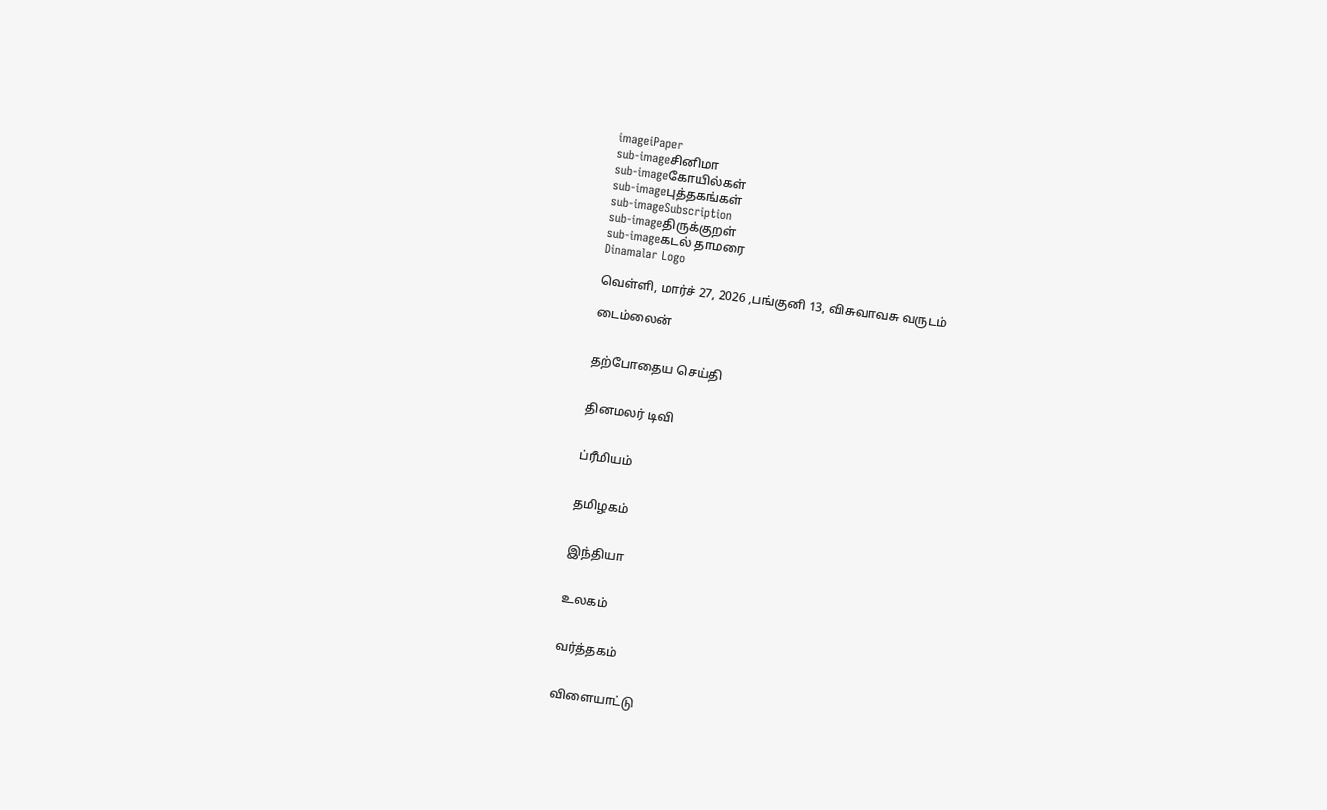imageiPaper
sub-imageசினிமா
sub-imageகோயில்கள்
sub-imageபுத்தகங்கள்
sub-imageSubscription
sub-imageதிருக்குறள்
sub-imageகடல் தாமரை
Dinamalar Logo

வெள்ளி, மார்ச் 27, 2026 ,பங்குனி 13, விசுவாவசு வருடம்

டைம்லைன்


தற்போதைய செய்தி


தினமலர் டிவி


ப்ரீமியம்


தமிழகம்


இந்தியா


உலகம்


வர்த்தகம்


விளையாட்டு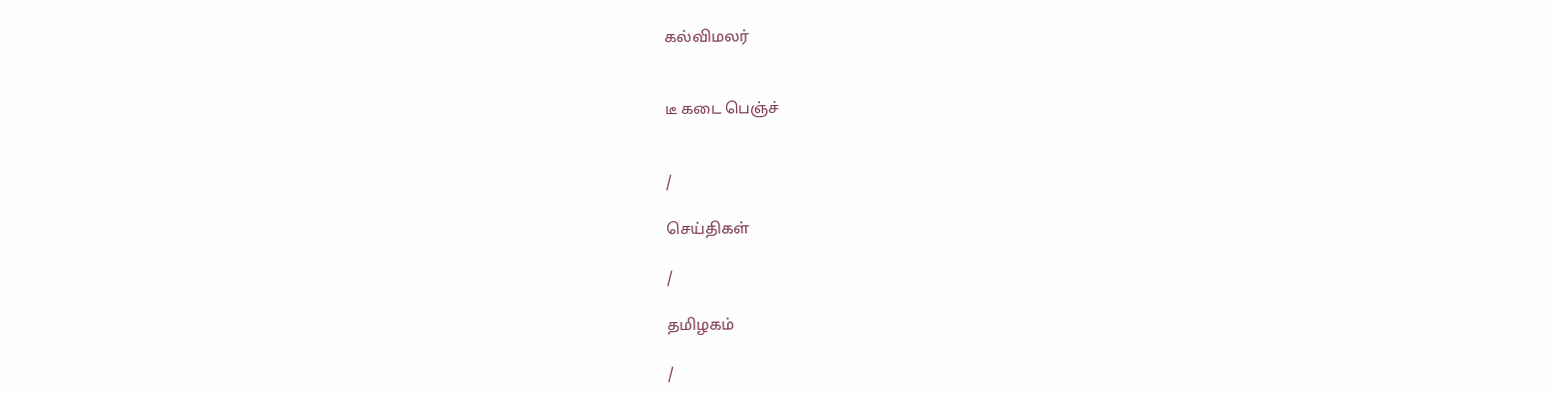கல்விமலர்


டீ கடை பெஞ்ச்


/

செய்திகள்

/

தமிழகம்

/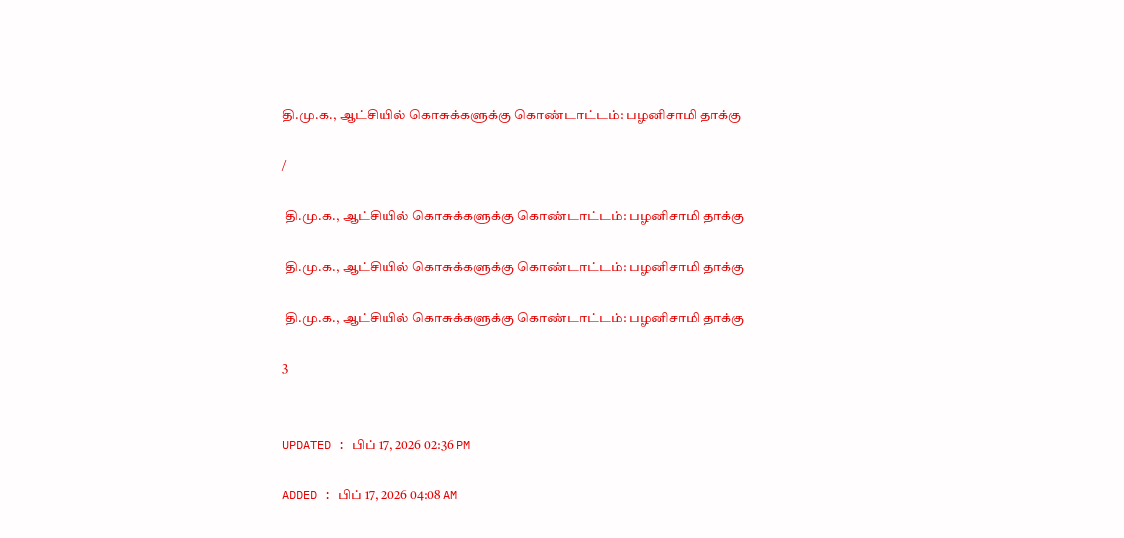தி.மு.க., ஆட்சியில் கொசுக்களுக்கு கொண்டாட்டம்: பழனிசாமி தாக்கு

/

 தி.மு.க., ஆட்சியில் கொசுக்களுக்கு கொண்டாட்டம்: பழனிசாமி தாக்கு

 தி.மு.க., ஆட்சியில் கொசுக்களுக்கு கொண்டாட்டம்: பழனிசாமி தாக்கு

 தி.மு.க., ஆட்சியில் கொசுக்களுக்கு கொண்டாட்டம்: பழனிசாமி தாக்கு

3


UPDATED : பிப் 17, 2026 02:36 PM

ADDED : பிப் 17, 2026 04:08 AM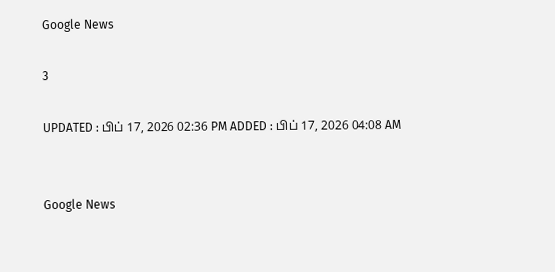Google News

3

UPDATED : பிப் 17, 2026 02:36 PM ADDED : பிப் 17, 2026 04:08 AM


Google News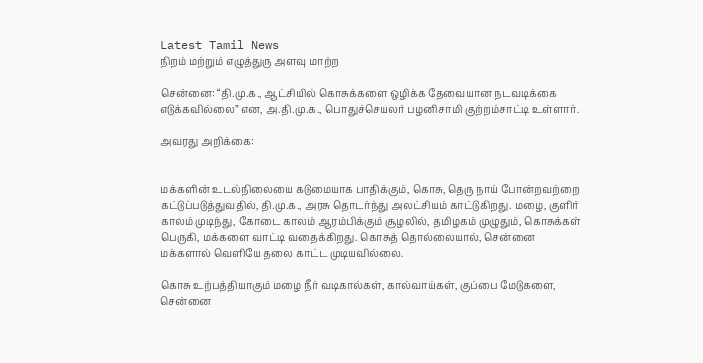Latest Tamil News
நிறம் மற்றும் எழுத்துரு அளவு மாற்ற

சென்னை: “தி.மு.க., ஆட்சியில் கொசுக்களை ஒழிக்க தேவையான நடவடிக்கை எடுக்கவில்லை” என, அ.தி.மு.க., பொதுச்செயலர் பழனிசாமி குற்றம்சாட்டி உள்ளார்.

அவரது அறிக்கை:


மக்களின் உடல்நிலையை கடுமையாக பாதிக்கும், கொசு, தெரு நாய் போன்றவற்றை கட்டுப்படுத்துவதில், தி.மு.க., அரசு தொடர்ந்து அலட்சியம் காட்டுகிறது. மழை, குளிர் காலம் முடிந்து, கோடை காலம் ஆரம்பிக்கும் சூழலில், தமிழகம் முழுதும், கொசுக்கள் பெருகி, மக்களை வாட்டி வதைக்கிறது. கொசுத் தொல்லையால், சென்னை மக்களால் வெளியே தலை காட்ட முடியவில்லை.

கொசு உற்பத்தியாகும் மழை நீர் வடிகால்கள், கால்வாய்கள், குப்பை மேடுகளை, சென்னை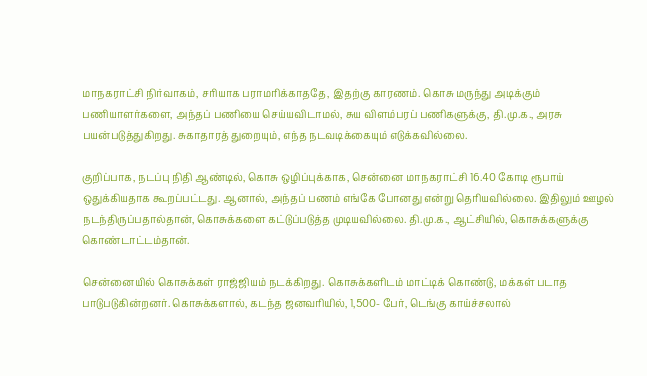மாநகராட்சி நிர்வாகம், சரியாக பராமரிக்காததே, இதற்கு காரணம். கொசு மருந்து அடிக்கும் பணியாளர்களை, அந்தப் பணியை செய்யவிடாமல், சுய விளம்பரப் பணிகளுக்கு, தி.மு.க., அரசு பயன்படுத்துகிறது. சுகாதாரத் துறையும், எந்த நடவடிக்கையும் எடுக்கவில்லை.

குறிப்பாக, நடப்பு நிதி ஆண்டில், கொசு ஒழிப்புக்காக, சென்னை மாநகராட்சி 16.40 கோடி ரூபாய் ஒதுக்கியதாக கூறப்பட்டது. ஆனால், அந்தப் பணம் எங்கே போனது என்று தெரியவில்லை. இதிலும் ஊழல் நடந்திருப்பதால்தான், கொசுக்களை கட்டுப்படுத்த முடியவில்லை. தி.மு.க., ஆட்சியில், கொசுக்களுக்கு கொண்டாட்டம்தான்.

சென்னையில் கொசுக்கள் ராஜ்ஜியம் நடக்கிறது. கொசுக்களிடம் மாட்டிக் கொண்டு, மக்கள் படாத பாடுபடுகின்றனர். கொசுக்களால், கடந்த ஜனவரியில், 1,500- பேர், டெங்கு காய்ச்சலால்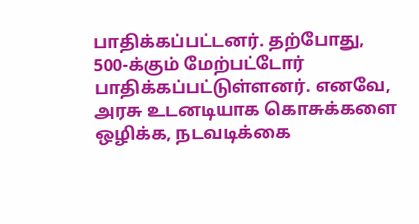பாதிக்கப்பட்டனர். தற்போது, 500-க்கும் மேற்பட்டோர் பாதிக்கப்பட்டுள்ளனர். எனவே, அரசு உடனடியாக கொசுக்களை ஒழிக்க, நடவடிக்கை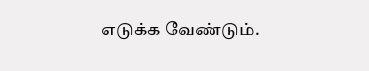எடுக்க வேண்டும்.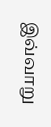இவ்வாறு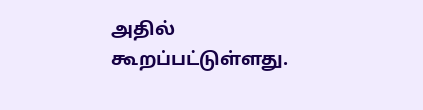அதில் கூறப்பட்டுள்ளது.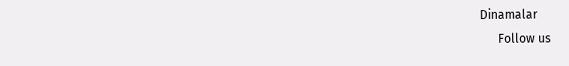Dinamalar
      Follow us